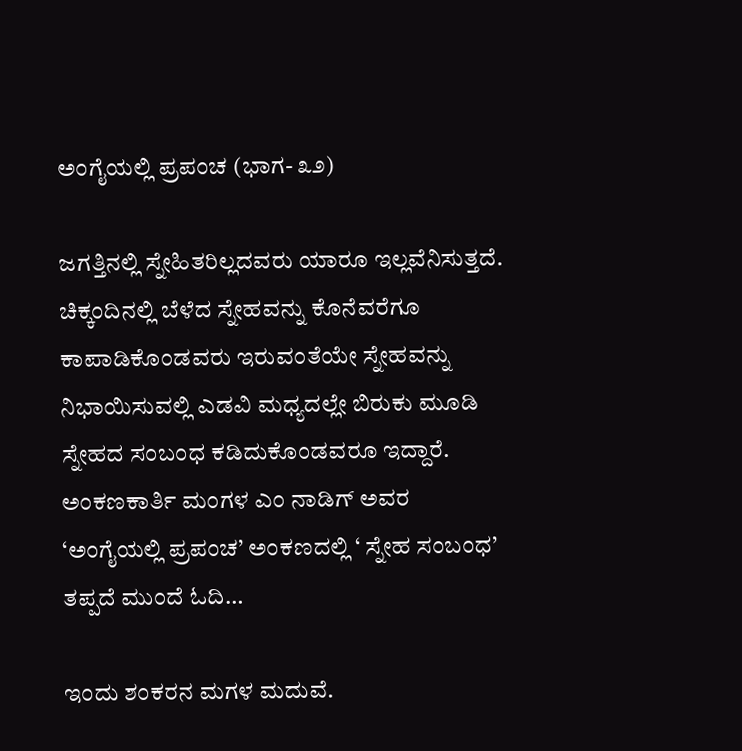ಅಂಗೈಯಲ್ಲಿ ಪ್ರಪಂಚ (ಭಾಗ- ೩೨)

ಜಗತ್ತಿನಲ್ಲಿ ಸ್ನೇಹಿತರಿಲ್ಲದವರು ಯಾರೂ ಇಲ್ಲವೆನಿಸುತ್ತದೆ. ಚಿಕ್ಕಂದಿನಲ್ಲಿ ಬೆಳೆದ ಸ್ನೇಹವನ್ನು ಕೊನೆವರೆಗೂ ಕಾಪಾಡಿಕೊಂಡವರು ಇರುವಂತೆಯೇ ಸ್ನೇಹವನ್ನು ನಿಭಾಯಿಸುವಲ್ಲಿ ಎಡವಿ ಮಧ್ಯದಲ್ಲೇ ಬಿರುಕು ಮೂಡಿ ಸ್ನೇಹದ ಸಂಬಂಧ ಕಡಿದುಕೊಂಡವರೂ ಇದ್ದಾರೆ. ಅಂಕಣಕಾರ್ತಿ ಮಂಗಳ ಎಂ ನಾಡಿಗ್ ಅವರ ‘ಅಂಗೈಯಲ್ಲಿ ಪ್ರಪಂಚ’ ಅಂಕಣದಲ್ಲಿ ‘ ಸ್ನೇಹ ಸಂಬಂಧ’ ತಪ್ಪದೆ ಮುಂದೆ ಓದಿ…

ಇಂದು ಶಂಕರನ ಮಗಳ ಮದುವೆ.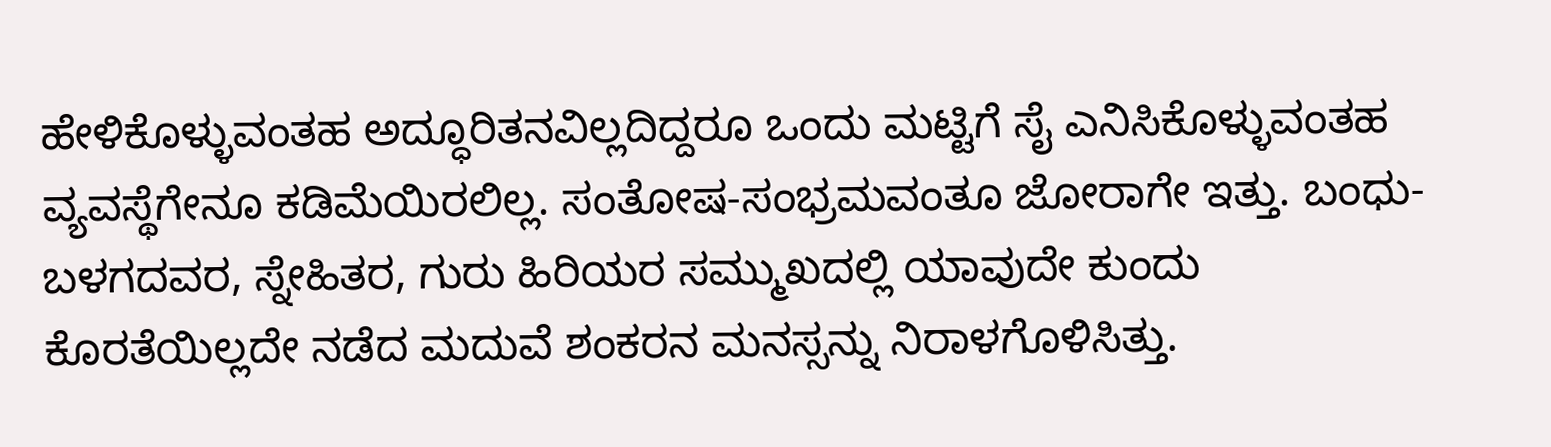ಹೇಳಿಕೊಳ್ಳುವಂತಹ ಅದ್ಧೂರಿತನವಿಲ್ಲದಿದ್ದರೂ ಒಂದು ಮಟ್ಟಿಗೆ ಸೈ ಎನಿಸಿಕೊಳ್ಳುವಂತಹ ವ್ಯವಸ್ಥೆಗೇನೂ ಕಡಿಮೆಯಿರಲಿಲ್ಲ. ಸಂತೋಷ-ಸಂಭ್ರಮವಂತೂ ಜೋರಾಗೇ ಇತ್ತು. ಬಂಧು-ಬಳಗದವರ, ಸ್ನೇಹಿತರ, ಗುರು ಹಿರಿಯರ ಸಮ್ಮುಖದಲ್ಲಿ ಯಾವುದೇ ಕುಂದು ಕೊರತೆಯಿಲ್ಲದೇ ನಡೆದ ಮದುವೆ ಶಂಕರನ ಮನಸ್ಸನ್ನು ನಿರಾಳಗೊಳಿಸಿತ್ತು.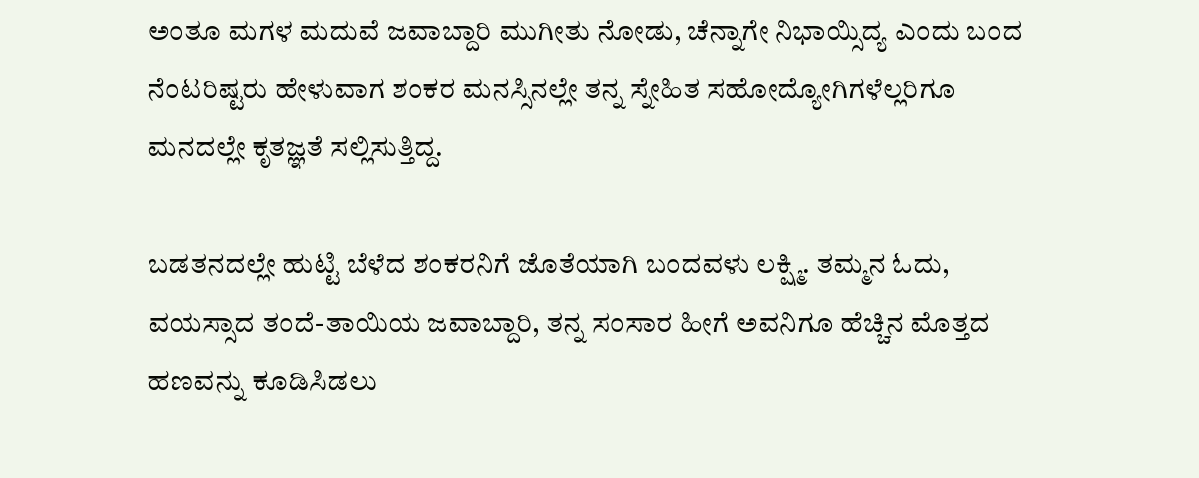ಅಂತೂ ಮಗಳ ಮದುವೆ ಜವಾಬ್ದಾರಿ ಮುಗೀತು ನೋಡು, ಚೆನ್ನಾಗೇ ನಿಭಾಯ್ಸಿದ್ಯ ಎಂದು ಬಂದ ನೆಂಟರಿಷ್ಟರು ಹೇಳುವಾಗ ಶಂಕರ ಮನಸ್ಸಿನಲ್ಲೇ ತನ್ನ ಸ್ನೇಹಿತ ಸಹೋದ್ಯೋಗಿಗಳೆಲ್ಲರಿಗೂ ಮನದಲ್ಲೇ ಕೃತಜ್ಞತೆ ಸಲ್ಲಿಸುತ್ತಿದ್ದ.

ಬಡತನದಲ್ಲೇ ಹುಟ್ಟಿ ಬೆಳೆದ ಶಂಕರನಿಗೆ ಜೊತೆಯಾಗಿ ಬಂದವಳು ಲಕ್ಷ್ಮಿ. ತಮ್ಮನ ಓದು, ವಯಸ್ಸಾದ ತಂದೆ-ತಾಯಿಯ ಜವಾಬ್ದಾರಿ, ತನ್ನ ಸಂಸಾರ ಹೀಗೆ ಅವನಿಗೂ ಹೆಚ್ಚಿನ ಮೊತ್ತದ ಹಣವನ್ನು ಕೂಡಿಸಿಡಲು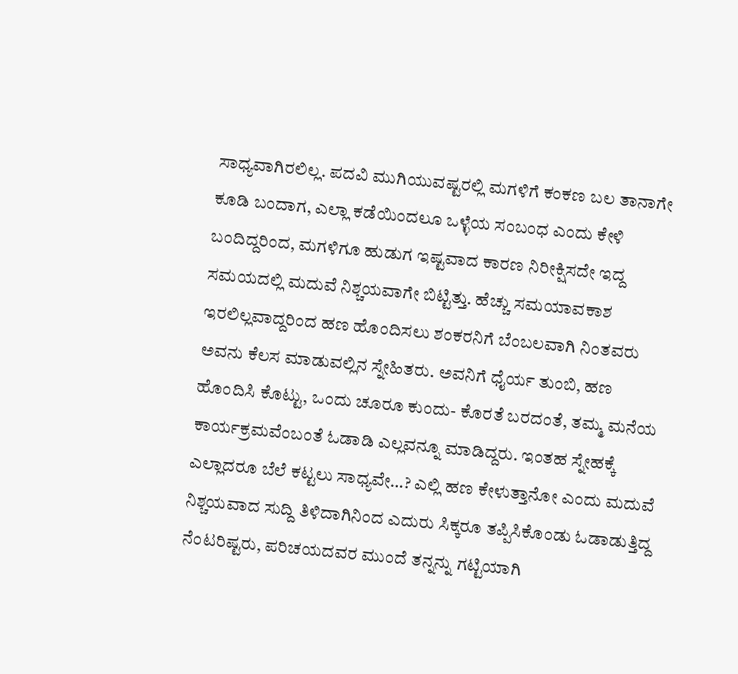ಸಾಧ್ಯವಾಗಿರಲಿಲ್ಲ. ಪದವಿ ಮುಗಿಯುವಷ್ಟರಲ್ಲಿ ಮಗಳಿಗೆ ಕಂಕಣ ಬಲ ತಾನಾಗೇ ಕೂಡಿ ಬಂದಾಗ, ಎಲ್ಲಾ ಕಡೆಯಿಂದಲೂ ಒಳ್ಳೆಯ ಸಂಬಂಧ ಎಂದು ಕೇಳಿ ಬಂದಿದ್ದರಿಂದ, ಮಗಳಿಗೂ ಹುಡುಗ ಇಷ್ಟವಾದ ಕಾರಣ ನಿರೀಕ್ಷಿಸದೇ ಇದ್ದ ಸಮಯದಲ್ಲಿ ಮದುವೆ ನಿಶ್ಚಯವಾಗೇ ಬಿಟ್ಟಿತ್ತು. ಹೆಚ್ಚು ಸಮಯಾವಕಾಶ ಇರಲಿಲ್ಲವಾದ್ದರಿಂದ ಹಣ ಹೊಂದಿಸಲು ಶಂಕರನಿಗೆ ಬೆಂಬಲವಾಗಿ ನಿಂತವರು ಅವನು ಕೆಲಸ ಮಾಡುವಲ್ಲಿನ ಸ್ನೇಹಿತರು. ಅವನಿಗೆ ಧೈರ್ಯ ತುಂಬಿ, ಹಣ ಹೊಂದಿಸಿ ಕೊಟ್ಟು, ಒಂದು ಚೂರೂ ಕುಂದು- ಕೊರತೆ ಬರದಂತೆ, ತಮ್ಮ ಮನೆಯ ಕಾರ್ಯಕ್ರಮವೆಂಬಂತೆ ಓಡಾಡಿ ಎಲ್ಲವನ್ನೂ ಮಾಡಿದ್ದರು. ಇಂತಹ ಸ್ನೇಹಕ್ಕೆ ಎಲ್ಲಾದರೂ ಬೆಲೆ ಕಟ್ಟಲು ಸಾಧ್ಯವೇ…? ಎಲ್ಲಿ ಹಣ ಕೇಳುತ್ತಾನೋ ಎಂದು ಮದುವೆ ನಿಶ್ಚಯವಾದ ಸುದ್ದಿ ತಿಳಿದಾಗಿನಿಂದ ಎದುರು ಸಿಕ್ಕರೂ ತಪ್ಪಿಸಿಕೊಂಡು ಓಡಾಡುತ್ತಿದ್ದ ನೆಂಟರಿಷ್ಟರು, ಪರಿಚಯದವರ ಮುಂದೆ ತನ್ನನ್ನು ಗಟ್ಟಿಯಾಗಿ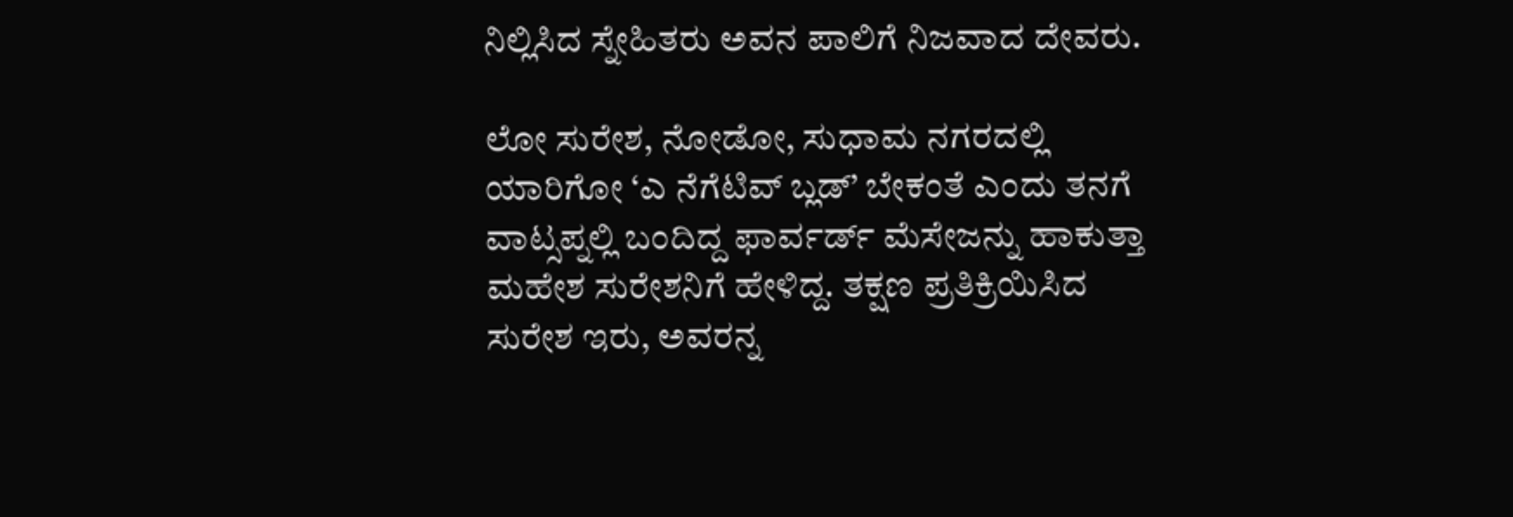ನಿಲ್ಲಿಸಿದ ಸ್ನೇಹಿತರು ಅವನ ಪಾಲಿಗೆ ನಿಜವಾದ ದೇವರು.

ಲೋ ಸುರೇಶ, ನೋಡೋ, ಸುಧಾಮ ನಗರದಲ್ಲಿ ಯಾರಿಗೋ ‘ಎ ನೆಗೆಟಿವ್ ಬ್ಲಡ್’ ಬೇಕಂತೆ ಎಂದು ತನಗೆ ವಾಟ್ಸಪ್ನಲ್ಲಿ ಬಂದಿದ್ದ ಫಾರ್ವರ್ಡ್ ಮೆಸೇಜನ್ನು ಹಾಕುತ್ತಾ ಮಹೇಶ ಸುರೇಶನಿಗೆ ಹೇಳಿದ್ದ. ತಕ್ಷಣ ಪ್ರತಿಕ್ರಿಯಿಸಿದ ಸುರೇಶ ಇರು, ಅವರನ್ನ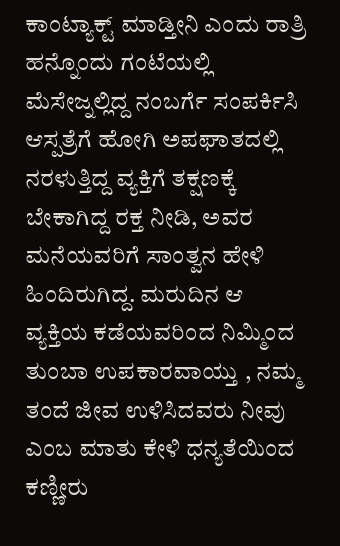ಕಾಂಟ್ಯಾಕ್ಟ್ ಮಾಡ್ತೀನಿ ಎಂದು ರಾತ್ರಿ ಹನ್ನೊಂದು ಗಂಟೆಯಲ್ಲಿ ಮೆಸೇಜ್ನಲ್ಲಿದ್ದ ನಂಬರ್ಗೆ ಸಂಪರ್ಕಿಸಿ ಆಸ್ಪತ್ರೆಗೆ ಹೋಗಿ ಅಪಘಾತದಲ್ಲಿ ನರಳುತ್ತಿದ್ದ ವ್ಯಕ್ತಿಗೆ ತಕ್ಷಣಕ್ಕೆ ಬೇಕಾಗಿದ್ದ ರಕ್ತ ನೀಡಿ, ಅವರ ಮನೆಯವರಿಗೆ ಸಾಂತ್ವನ ಹೇಳಿ ಹಿಂದಿರುಗಿದ್ದ. ಮರುದಿನ ಆ ವ್ಯಕ್ತಿಯ ಕಡೆಯವರಿಂದ ನಿಮ್ಮಿಂದ ತುಂಬಾ ಉಪಕಾರವಾಯ್ತು , ನಮ್ಮ ತಂದೆ ಜೀವ ಉಳಿಸಿದವರು ನೀವು ಎಂಬ ಮಾತು ಕೇಳಿ ಧನ್ಯತೆಯಿಂದ ಕಣ್ಣೀರು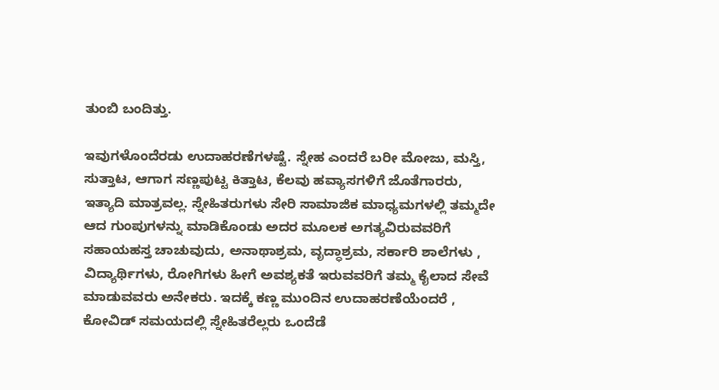ತುಂಬಿ ಬಂದಿತ್ತು.

ಇವುಗಳೊಂದೆರಡು ಉದಾಹರಣೆಗಳಷ್ಟೆ. ಸ್ನೇಹ ಎಂದರೆ ಬರೀ ಮೋಜು, ಮಸ್ತಿ, ಸುತ್ತಾಟ, ಆಗಾಗ ಸಣ್ಣಪುಟ್ಟ ಕಿತ್ತಾಟ, ಕೆಲವು ಹವ್ಯಾಸಗಳಿಗೆ ಜೊತೆಗಾರರು, ಇತ್ಯಾದಿ ಮಾತ್ರವಲ್ಲ. ಸ್ನೇಹಿತರುಗಳು ಸೇರಿ ಸಾಮಾಜಿಕ ಮಾಧ್ಯಮಗಳಲ್ಲಿ ತಮ್ಮದೇ ಆದ ಗುಂಪುಗಳನ್ನು ಮಾಡಿಕೊಂಡು ಅದರ ಮೂಲಕ ಅಗತ್ಯವಿರುವವರಿಗೆ ಸಹಾಯಹಸ್ತ ಚಾಚುವುದು, ಅನಾಥಾಶ್ರಮ, ವೃದ್ಧಾಶ್ರಮ, ಸರ್ಕಾರಿ ಶಾಲೆಗಳು , ವಿದ್ಯಾರ್ಥಿಗಳು, ರೋಗಿಗಳು ಹೀಗೆ ಅವಶ್ಯಕತೆ ಇರುವವರಿಗೆ ತಮ್ಮ ಕೈಲಾದ ಸೇವೆ ಮಾಡುವವರು ಅನೇಕರು. ಇದಕ್ಕೆ ಕಣ್ಣ ಮುಂದಿನ ಉದಾಹರಣೆಯೆಂದರೆ , ಕೋವಿಡ್ ಸಮಯದಲ್ಲಿ ಸ್ನೇಹಿತರೆಲ್ಲರು ಒಂದೆಡೆ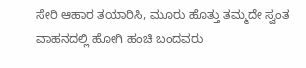ಸೇರಿ ಆಹಾರ ತಯಾರಿಸಿ, ಮೂರು ಹೊತ್ತು ತಮ್ಮದೇ ಸ್ವಂತ ವಾಹನದಲ್ಲಿ ಹೋಗಿ ಹಂಚಿ ಬಂದವರು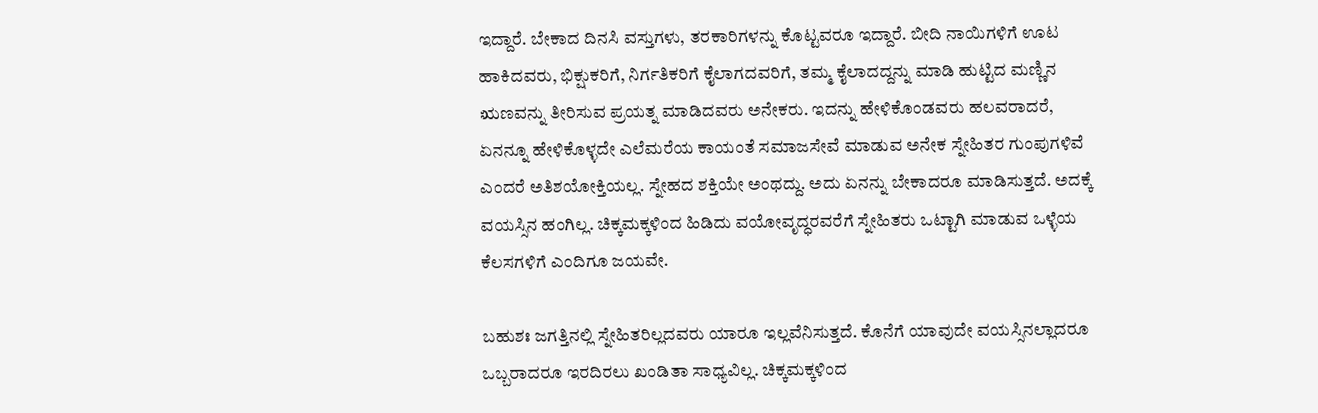ಇದ್ದಾರೆ. ಬೇಕಾದ ದಿನಸಿ ವಸ್ತುಗಳು, ತರಕಾರಿಗಳನ್ನು ಕೊಟ್ಟವರೂ ಇದ್ದಾರೆ. ಬೀದಿ ನಾಯಿಗಳಿಗೆ ಊಟ ಹಾಕಿದವರು, ಭಿಕ್ಷುಕರಿಗೆ, ನಿರ್ಗತಿಕರಿಗೆ ಕೈಲಾಗದವರಿಗೆ, ತಮ್ಮ ಕೈಲಾದದ್ದನ್ನು ಮಾಡಿ ಹುಟ್ಟಿದ ಮಣ್ಣಿನ ಋಣವನ್ನು ತೀರಿಸುವ ಪ್ರಯತ್ನ ಮಾಡಿದವರು ಅನೇಕರು. ಇದನ್ನು ಹೇಳಿಕೊಂಡವರು ಹಲವರಾದರೆ, ಏನನ್ನೂ ಹೇಳಿಕೊಳ್ಳದೇ ಎಲೆಮರೆಯ ಕಾಯಂತೆ ಸಮಾಜಸೇವೆ ಮಾಡುವ ಅನೇಕ ಸ್ನೇಹಿತರ ಗುಂಪುಗಳಿವೆ ಎಂದರೆ ಅತಿಶಯೋಕ್ತಿಯಲ್ಲ. ಸ್ನೇಹದ ಶಕ್ತಿಯೇ ಅಂಥದ್ದು. ಅದು ಏನನ್ನು ಬೇಕಾದರೂ ಮಾಡಿಸುತ್ತದೆ. ಅದಕ್ಕೆ ವಯಸ್ಸಿನ ಹಂಗಿಲ್ಲ. ಚಿಕ್ಕಮಕ್ಕಳಿಂದ ಹಿಡಿದು ವಯೋವೃದ್ಧರವರೆಗೆ ಸ್ನೇಹಿತರು ಒಟ್ಟಾಗಿ ಮಾಡುವ ಒಳ್ಳೆಯ ಕೆಲಸಗಳಿಗೆ ಎಂದಿಗೂ ಜಯವೇ.

ಬಹುಶಃ ಜಗತ್ತಿನಲ್ಲಿ ಸ್ನೇಹಿತರಿಲ್ಲದವರು ಯಾರೂ ಇಲ್ಲವೆನಿಸುತ್ತದೆ. ಕೊನೆಗೆ ಯಾವುದೇ ವಯಸ್ಸಿನಲ್ಲಾದರೂ ಒಬ್ಬರಾದರೂ ಇರದಿರಲು ಖಂಡಿತಾ ಸಾಧ್ಯವಿಲ್ಲ. ಚಿಕ್ಕಮಕ್ಕಳಿಂದ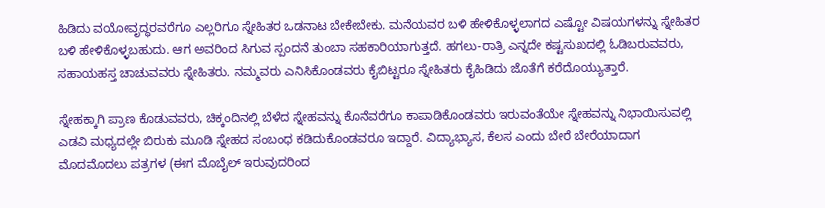ಹಿಡಿದು ವಯೋವೃದ್ಧರವರೆಗೂ ಎಲ್ಲರಿಗೂ ಸ್ನೇಹಿತರ ಒಡನಾಟ ಬೇಕೇಬೇಕು. ಮನೆಯವರ ಬಳಿ ಹೇಳಿಕೊಳ್ಳಲಾಗದ ಎಷ್ಟೋ ವಿಷಯಗಳನ್ನು ಸ್ನೇಹಿತರ ಬಳಿ ಹೇಳಿಕೊಳ್ಳಬಹುದು. ಆಗ ಅವರಿಂದ ಸಿಗುವ ಸ್ಪಂದನೆ ತುಂಬಾ ಸಹಕಾರಿಯಾಗುತ್ತದೆ. ಹಗಲು-ರಾತ್ರಿ ಎನ್ನದೇ ಕಷ್ಟಸುಖದಲ್ಲಿ ಓಡಿಬರುವವರು, ಸಹಾಯಹಸ್ತ ಚಾಚುವವರು ಸ್ನೇಹಿತರು. ನಮ್ಮವರು ಎನಿಸಿಕೊಂಡವರು ಕೈಬಿಟ್ಟರೂ ಸ್ನೇಹಿತರು ಕೈಹಿಡಿದು ಜೊತೆಗೆ ಕರೆದೊಯ್ಯುತ್ತಾರೆ.

ಸ್ನೇಹಕ್ಕಾಗಿ ಪ್ರಾಣ ಕೊಡುವವರು, ಚಿಕ್ಕಂದಿನಲ್ಲಿ ಬೆಳೆದ ಸ್ನೇಹವನ್ನು ಕೊನೆವರೆಗೂ ಕಾಪಾಡಿಕೊಂಡವರು ಇರುವಂತೆಯೇ ಸ್ನೇಹವನ್ನು ನಿಭಾಯಿಸುವಲ್ಲಿ ಎಡವಿ ಮಧ್ಯದಲ್ಲೇ ಬಿರುಕು ಮೂಡಿ ಸ್ನೇಹದ ಸಂಬಂಧ ಕಡಿದುಕೊಂಡವರೂ ಇದ್ದಾರೆ. ವಿದ್ಯಾಭ್ಯಾಸ, ಕೆಲಸ ಎಂದು ಬೇರೆ ಬೇರೆಯಾದಾಗ ಮೊದಮೊದಲು ಪತ್ರಗಳ (ಈಗ ಮೊಬೈಲ್ ಇರುವುದರಿಂದ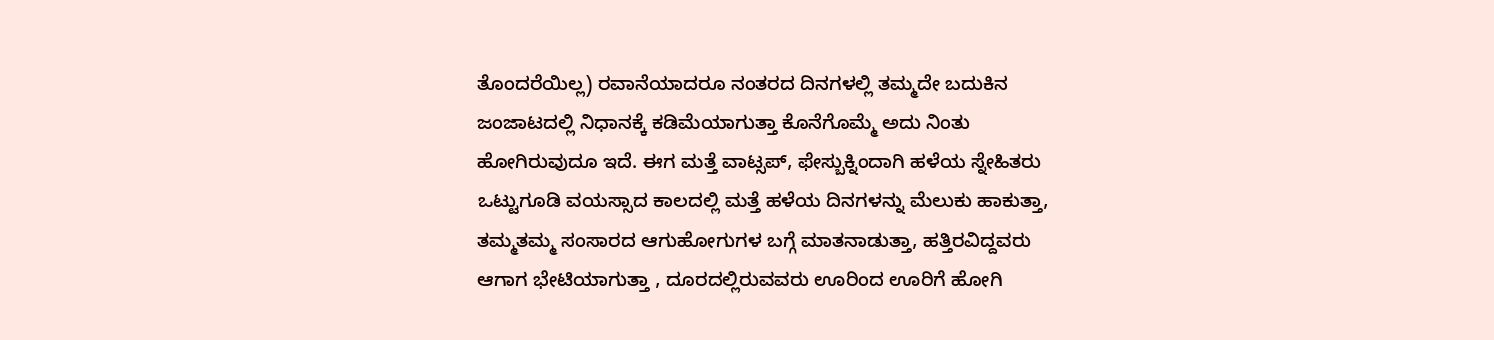ತೊಂದರೆಯಿಲ್ಲ) ರವಾನೆಯಾದರೂ ನಂತರದ ದಿನಗಳಲ್ಲಿ ತಮ್ಮದೇ ಬದುಕಿನ ಜಂಜಾಟದಲ್ಲಿ ನಿಧಾನಕ್ಕೆ ಕಡಿಮೆಯಾಗುತ್ತಾ ಕೊನೆಗೊಮ್ಮೆ ಅದು ನಿಂತು ಹೋಗಿರುವುದೂ ಇದೆ. ಈಗ ಮತ್ತೆ ವಾಟ್ಸಪ್, ಫೇಸ್ಬುಕ್ನಿಂದಾಗಿ ಹಳೆಯ ಸ್ನೇಹಿತರು ಒಟ್ಟುಗೂಡಿ ವಯಸ್ಸಾದ ಕಾಲದಲ್ಲಿ ಮತ್ತೆ ಹಳೆಯ ದಿನಗಳನ್ನು ಮೆಲುಕು ಹಾಕುತ್ತಾ, ತಮ್ಮತಮ್ಮ ಸಂಸಾರದ ಆಗುಹೋಗುಗಳ ಬಗ್ಗೆ ಮಾತನಾಡುತ್ತಾ, ಹತ್ತಿರವಿದ್ದವರು ಆಗಾಗ ಭೇಟಿಯಾಗುತ್ತಾ , ದೂರದಲ್ಲಿರುವವರು ಊರಿಂದ ಊರಿಗೆ ಹೋಗಿ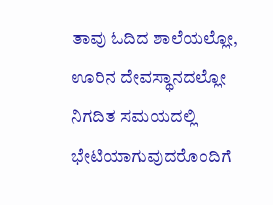ತಾವು ಓದಿದ ಶಾಲೆಯಲ್ಲೋ, ಊರಿನ ದೇವಸ್ಥಾನದಲ್ಲೋ ನಿಗದಿತ ಸಮಯದಲ್ಲಿ ಭೇಟಿಯಾಗುವುದರೊಂದಿಗೆ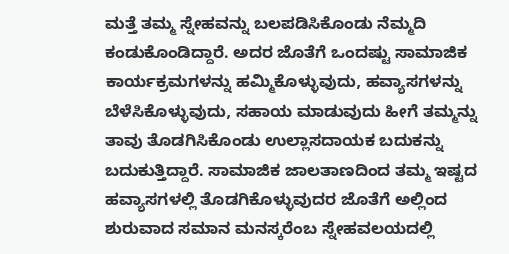ಮತ್ತೆ ತಮ್ಮ ಸ್ನೇಹವನ್ನು ಬಲಪಡಿಸಿಕೊಂಡು ನೆಮ್ಮದಿ ಕಂಡುಕೊಂಡಿದ್ದಾರೆ. ಅದರ ಜೊತೆಗೆ ಒಂದಷ್ಟು ಸಾಮಾಜಿಕ ಕಾರ್ಯಕ್ರಮಗಳನ್ನು ಹಮ್ಮಿಕೊಳ್ಳುವುದು, ಹವ್ಯಾಸಗಳನ್ನು ಬೆಳೆಸಿಕೊಳ್ಳುವುದು, ಸಹಾಯ ಮಾಡುವುದು ಹೀಗೆ ತಮ್ಮನ್ನು ತಾವು ತೊಡಗಿಸಿಕೊಂಡು ಉಲ್ಲಾಸದಾಯಕ ಬದುಕನ್ನು ಬದುಕುತ್ತಿದ್ದಾರೆ. ಸಾಮಾಜಿಕ ಜಾಲತಾಣದಿಂದ ತಮ್ಮ ಇಷ್ಟದ ಹವ್ಯಾಸಗಳಲ್ಲಿ ತೊಡಗಿಕೊಳ್ಳುವುದರ ಜೊತೆಗೆ ಅಲ್ಲಿಂದ ಶುರುವಾದ ಸಮಾನ ಮನಸ್ಕರೆಂಬ ಸ್ನೇಹವಲಯದಲ್ಲಿ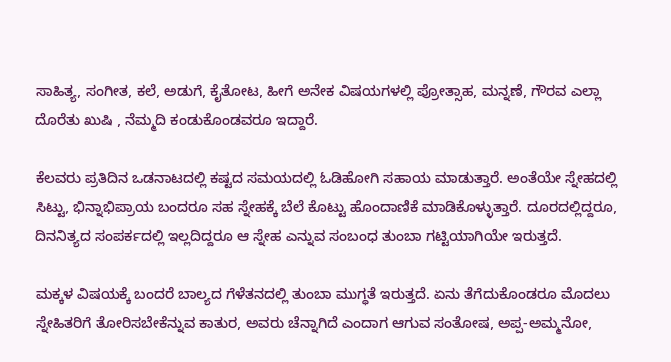ಸಾಹಿತ್ಯ, ಸಂಗೀತ, ಕಲೆ, ಅಡುಗೆ, ಕೈತೋಟ, ಹೀಗೆ ಅನೇಕ ವಿಷಯಗಳಲ್ಲಿ ಪ್ರೋತ್ಸಾಹ, ಮನ್ನಣೆ, ಗೌರವ ಎಲ್ಲಾ ದೊರೆತು ಖುಷಿ , ನೆಮ್ಮದಿ ಕಂಡುಕೊಂಡವರೂ ಇದ್ದಾರೆ.

ಕೆಲವರು ಪ್ರತಿದಿನ ಒಡನಾಟದಲ್ಲಿ ಕಷ್ಟದ ಸಮಯದಲ್ಲಿ ಓಡಿಹೋಗಿ ಸಹಾಯ ಮಾಡುತ್ತಾರೆ. ಅಂತೆಯೇ ಸ್ನೇಹದಲ್ಲಿ ಸಿಟ್ಟು, ಭಿನ್ನಾಭಿಪ್ರಾಯ ಬಂದರೂ ಸಹ ಸ್ನೇಹಕ್ಕೆ ಬೆಲೆ ಕೊಟ್ಟು ಹೊಂದಾಣಿಕೆ ಮಾಡಿಕೊಳ್ಳುತ್ತಾರೆ. ದೂರದಲ್ಲಿದ್ದರೂ, ದಿನನಿತ್ಯದ ಸಂಪರ್ಕದಲ್ಲಿ ಇಲ್ಲದಿದ್ದರೂ ಆ ಸ್ನೇಹ ಎನ್ನುವ ಸಂಬಂಧ ತುಂಬಾ ಗಟ್ಟಿಯಾಗಿಯೇ ಇರುತ್ತದೆ.

ಮಕ್ಕಳ ವಿಷಯಕ್ಕೆ ಬಂದರೆ ಬಾಲ್ಯದ ಗೆಳೆತನದಲ್ಲಿ ತುಂಬಾ ಮುಗ್ಧತೆ ಇರುತ್ತದೆ. ಏನು ತೆಗೆದುಕೊಂಡರೂ ಮೊದಲು ಸ್ನೇಹಿತರಿಗೆ ತೋರಿಸಬೇಕೆನ್ನುವ ಕಾತುರ, ಅವರು ಚೆನ್ನಾಗಿದೆ ಎಂದಾಗ ಆಗುವ ಸಂತೋಷ, ಅಪ್ಪ-ಅಮ್ಮನೋ,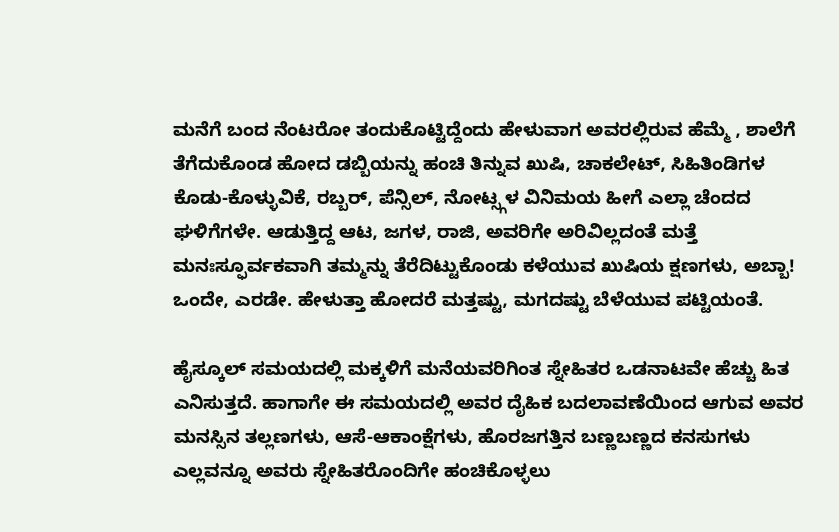ಮನೆಗೆ ಬಂದ ನೆಂಟರೋ ತಂದುಕೊಟ್ಟಿದ್ದೆಂದು ಹೇಳುವಾಗ ಅವರಲ್ಲಿರುವ ಹೆಮ್ಮೆ , ಶಾಲೆಗೆ ತೆಗೆದುಕೊಂಡ ಹೋದ ಡಬ್ಬಿಯನ್ನು ಹಂಚಿ ತಿನ್ನುವ ಖುಷಿ, ಚಾಕಲೇಟ್, ಸಿಹಿತಿಂಡಿಗಳ ಕೊಡು-ಕೊಳ್ಳುವಿಕೆ, ರಬ್ಬರ್, ಪೆನ್ಸಿಲ್, ನೋಟ್ಸ್ಗಳ ವಿನಿಮಯ ಹೀಗೆ ಎಲ್ಲಾ ಚೆಂದದ ಘಳಿಗೆಗಳೇ. ಆಡುತ್ತಿದ್ದ ಆಟ, ಜಗಳ, ರಾಜಿ, ಅವರಿಗೇ ಅರಿವಿಲ್ಲದಂತೆ ಮತ್ತೆ ಮನಃಸ್ಫೂರ್ವಕವಾಗಿ ತಮ್ಮನ್ನು ತೆರೆದಿಟ್ಟುಕೊಂಡು ಕಳೆಯುವ ಖುಷಿಯ ಕ್ಷಣಗಳು, ಅಬ್ಬಾ! ಒಂದೇ, ಎರಡೇ. ಹೇಳುತ್ತಾ ಹೋದರೆ ಮತ್ತಷ್ಟು, ಮಗದಷ್ಟು ಬೆಳೆಯುವ ಪಟ್ಟಿಯಂತೆ.

ಹೈಸ್ಕೂಲ್ ಸಮಯದಲ್ಲಿ ಮಕ್ಕಳಿಗೆ ಮನೆಯವರಿಗಿಂತ ಸ್ನೇಹಿತರ ಒಡನಾಟವೇ ಹೆಚ್ಚು ಹಿತ ಎನಿಸುತ್ತದೆ. ಹಾಗಾಗೇ ಈ ಸಮಯದಲ್ಲಿ ಅವರ ದೈಹಿಕ ಬದಲಾವಣೆಯಿಂದ ಆಗುವ ಅವರ ಮನಸ್ಸಿನ ತಲ್ಲಣಗಳು, ಆಸೆ-ಆಕಾಂಕ್ಷೆಗಳು, ಹೊರಜಗತ್ತಿನ ಬಣ್ಣಬಣ್ಣದ ಕನಸುಗಳು ಎಲ್ಲವನ್ನೂ ಅವರು ಸ್ನೇಹಿತರೊಂದಿಗೇ ಹಂಚಿಕೊಳ್ಳಲು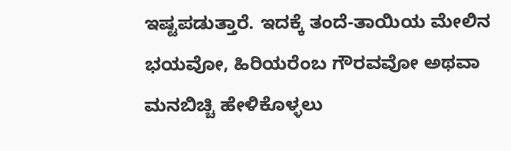ಇಷ್ಟಪಡುತ್ತಾರೆ. ಇದಕ್ಕೆ ತಂದೆ-ತಾಯಿಯ ಮೇಲಿನ ಭಯವೋ, ಹಿರಿಯರೆಂಬ ಗೌರವವೋ ಅಥವಾ ಮನಬಿಚ್ಚಿ ಹೇಳಿಕೊಳ್ಳಲು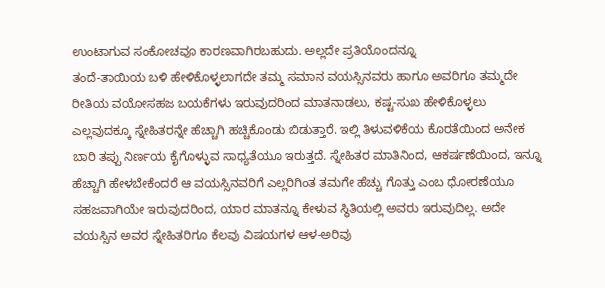ಉಂಟಾಗುವ ಸಂಕೋಚವೂ ಕಾರಣವಾಗಿರಬಹುದು. ಅಲ್ಲದೇ ಪ್ರತಿಯೊಂದನ್ನೂ
ತಂದೆ-ತಾಯಿಯ ಬಳಿ ಹೇಳಿಕೊಳ್ಳಲಾಗದೇ ತಮ್ಮ ಸಮಾನ ವಯಸ್ಸಿನವರು ಹಾಗೂ ಅವರಿಗೂ ತಮ್ಮದೇ ರೀತಿಯ ವಯೋಸಹಜ ಬಯಕೆಗಳು ಇರುವುದರಿಂದ ಮಾತನಾಡಲು, ಕಷ್ಟ-ಸುಖ ಹೇಳಿಕೊಳ್ಳಲು ಎಲ್ಲವುದಕ್ಕೂ ಸ್ನೇಹಿತರನ್ನೇ ಹೆಚ್ಚಾಗಿ ಹಚ್ಚಿಕೊಂಡು ಬಿಡುತ್ತಾರೆ. ಇಲ್ಲಿ ತಿಳುವಳಿಕೆಯ ಕೊರತೆಯಿಂದ ಅನೇಕ ಬಾರಿ ತಪ್ಪು ನಿರ್ಣಯ ಕೈಗೊಳ್ಳುವ ಸಾಧ್ಯತೆಯೂ ಇರುತ್ತದೆ. ಸ್ನೇಹಿತರ ಮಾತಿನಿಂದ, ಆಕರ್ಷಣೆಯಿಂದ, ಇನ್ನೂ ಹೆಚ್ಚಾಗಿ ಹೇಳಬೇಕೆಂದರೆ ಆ ವಯಸ್ಸಿನವರಿಗೆ ಎಲ್ಲರಿಗಿಂತ ತಮಗೇ ಹೆಚ್ಚು ಗೊತ್ತು ಎಂಬ ಧೋರಣೆಯೂ ಸಹಜವಾಗಿಯೇ ಇರುವುದರಿಂದ, ಯಾರ ಮಾತನ್ನೂ ಕೇಳುವ ಸ್ಥಿತಿಯಲ್ಲಿ ಅವರು ಇರುವುದಿಲ್ಲ. ಅದೇ ವಯಸ್ಸಿನ ಅವರ ಸ್ನೇಹಿತರಿಗೂ ಕೆಲವು ವಿಷಯಗಳ ಆಳ-ಅರಿವು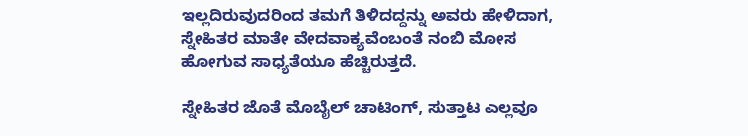ಇಲ್ಲದಿರುವುದರಿಂದ ತಮಗೆ ತಿಳಿದದ್ದನ್ನು ಅವರು ಹೇಳಿದಾಗ, ಸ್ನೇಹಿತರ ಮಾತೇ ವೇದವಾಕ್ಯವೆಂಬಂತೆ ನಂಬಿ ಮೋಸ ಹೋಗುವ ಸಾಧ್ಯತೆಯೂ ಹೆಚ್ಚಿರುತ್ತದೆ.

ಸ್ನೇಹಿತರ ಜೊತೆ ಮೊಬೈಲ್ ಚಾಟಿಂಗ್, ಸುತ್ತಾಟ ಎಲ್ಲವೂ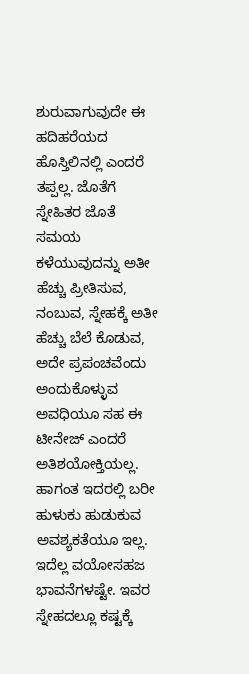ಶುರುವಾಗುವುದೇ ಈ ಹದಿಹರೆಯದ ಹೊಸ್ತಿಲಿನಲ್ಲಿ ಎಂದರೆ ತಪ್ಪಲ್ಲ. ಜೊತೆಗೆ ಸ್ನೇಹಿತರ ಜೊತೆ ಸಮಯ ಕಳೆಯುವುದನ್ನು ಅತೀ ಹೆಚ್ಚು ಪ್ರೀತಿಸುವ, ನಂಬುವ, ಸ್ನೇಹಕ್ಕೆ ಅತೀ ಹೆಚ್ಚು ಬೆಲೆ ಕೊಡುವ, ಅದೇ ಪ್ರಪಂಚವೆಂದು ಅಂದುಕೊಳ್ಳುವ ಅವಧಿಯೂ ಸಹ ಈ ಟೀನೇಜ್ ಎಂದರೆ ಅತಿಶಯೋಕ್ತಿಯಲ್ಲ. ಹಾಗಂತ ಇದರಲ್ಲಿ ಬರೀ ಹುಳುಕು ಹುಡುಕುವ ಅವಶ್ಯಕತೆಯೂ ಇಲ್ಲ. ಇದೆಲ್ಲ ವಯೋಸಹಜ ಭಾವನೆಗಳಷ್ಟೇ. ಇವರ ಸ್ನೇಹದಲ್ಲೂ ಕಷ್ಟಕ್ಕೆ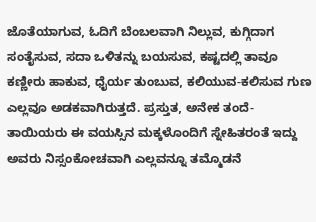ಜೊತೆಯಾಗುವ, ಓದಿಗೆ ಬೆಂಬಲವಾಗಿ ನಿಲ್ಲುವ, ಕುಗ್ಗಿದಾಗ ಸಂತೈಸುವ, ಸದಾ ಒಳಿತನ್ನು ಬಯಸುವ, ಕಷ್ಟದಲ್ಲಿ ತಾವೂ ಕಣ್ಣೀರು ಹಾಕುವ, ಧೈರ್ಯ ತುಂಬುವ, ಕಲಿಯುವ-ಕಲಿಸುವ ಗುಣ ಎಲ್ಲವೂ ಅಡಕವಾಗಿರುತ್ತದೆ. ಪ್ರಸ್ತುತ, ಅನೇಕ ತಂದೆ-ತಾಯಿಯರು ಈ ವಯಸ್ಸಿನ ಮಕ್ಕಳೊಂದಿಗೆ ಸ್ನೇಹಿತರಂತೆ ಇದ್ದು ಅವರು ನಿಸ್ಸಂಕೋಚವಾಗಿ ಎಲ್ಲವನ್ನೂ ತಮ್ಮೊಡನೆ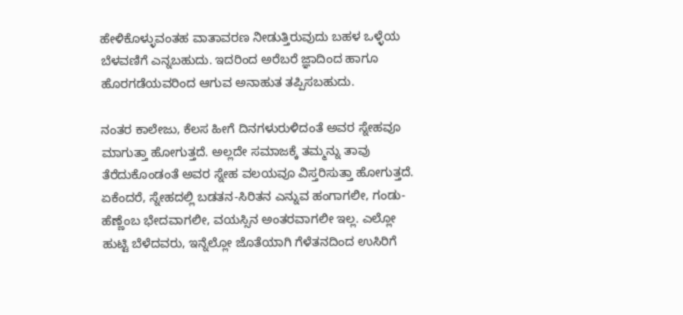ಹೇಳಿಕೊಳ್ಳುವಂತಹ ವಾತಾವರಣ ನೀಡುತ್ತಿರುವುದು ಬಹಳ ಒಳ್ಳೆಯ ಬೆಳವಣಿಗೆ ಎನ್ನಬಹುದು. ಇದರಿಂದ ಅರೆಬರೆ ಜ್ಞಾದಿಂದ ಹಾಗೂ ಹೊರಗಡೆಯವರಿಂದ ಆಗುವ ಅನಾಹುತ ತಪ್ಪಿಸಬಹುದು.

ನಂತರ ಕಾಲೇಜು, ಕೆಲಸ ಹೀಗೆ ದಿನಗಳುರುಳಿದಂತೆ ಅವರ ಸ್ನೇಹವೂ ಮಾಗುತ್ತಾ ಹೋಗುತ್ತದೆ. ಅಲ್ಲದೇ ಸಮಾಜಕ್ಕೆ ತಮ್ಮನ್ನು ತಾವು ತೆರೆದುಕೊಂಡಂತೆ ಅವರ ಸ್ನೇಹ ವಲಯವೂ ವಿಸ್ತರಿಸುತ್ತಾ ಹೋಗುತ್ತದೆ. ಏಕೆಂದರೆ, ಸ್ನೇಹದಲ್ಲಿ ಬಡತನ-ಸಿರಿತನ ಎನ್ನುವ ಹಂಗಾಗಲೀ, ಗಂಡು-ಹೆಣ್ಣೆಂಬ ಭೇದವಾಗಲೀ, ವಯಸ್ಸಿನ ಅಂತರವಾಗಲೀ ಇಲ್ಲ. ಎಲ್ಲೋ ಹುಟ್ಟಿ ಬೆಳೆದವರು, ಇನ್ನೆಲ್ಲೋ ಜೊತೆಯಾಗಿ ಗೆಳೆತನದಿಂದ ಉಸಿರಿಗೆ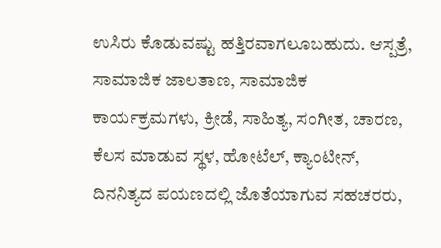ಉಸಿರು ಕೊಡುವಷ್ಟು ಹತ್ತಿರವಾಗಲೂಬಹುದು. ಆಸ್ಪತ್ರೆ, ಸಾಮಾಜಿಕ ಜಾಲತಾಣ, ಸಾಮಾಜಿಕ ಕಾರ್ಯಕ್ರಮಗಳು, ಕ್ರೀಡೆ, ಸಾಹಿತ್ಯ, ಸಂಗೀತ, ಚಾರಣ, ಕೆಲಸ ಮಾಡುವ ಸ್ಥಳ, ಹೋಟೆಲ್, ಕ್ಯಾಂಟೀನ್, ದಿನನಿತ್ಯದ ಪಯಣದಲ್ಲಿ ಜೊತೆಯಾಗುವ ಸಹಚರರು,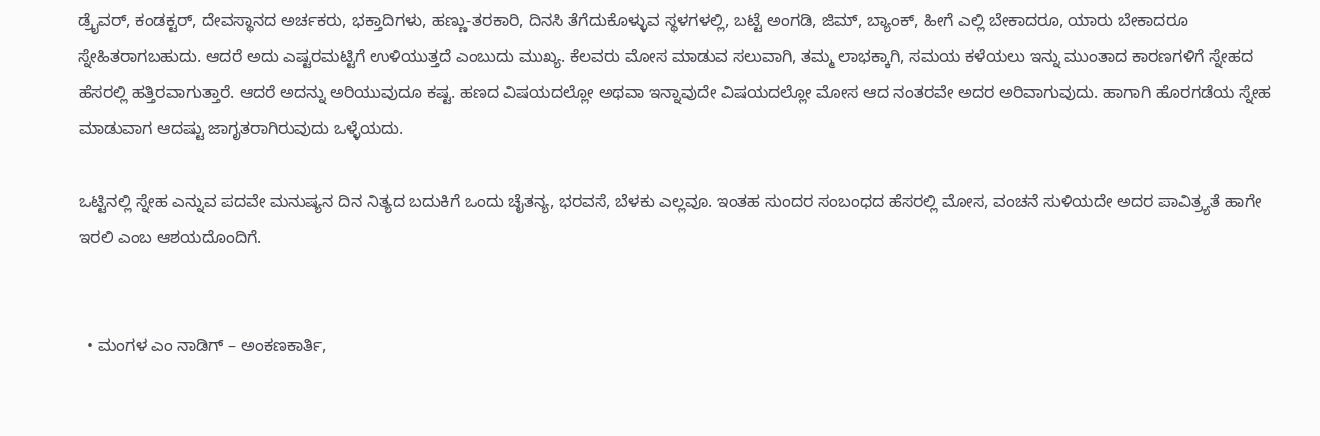ಡ್ರೈವರ್, ಕಂಡಕ್ಟರ್, ದೇವಸ್ಥಾನದ ಅರ್ಚಕರು, ಭಕ್ತಾದಿಗಳು, ಹಣ್ಣು-ತರಕಾರಿ, ದಿನಸಿ ತೆಗೆದುಕೊಳ್ಳುವ ಸ್ಥಳಗಳಲ್ಲಿ, ಬಟ್ಟೆ ಅಂಗಡಿ, ಜಿಮ್, ಬ್ಯಾಂಕ್, ಹೀಗೆ ಎಲ್ಲಿ ಬೇಕಾದರೂ, ಯಾರು ಬೇಕಾದರೂ ಸ್ನೇಹಿತರಾಗಬಹುದು. ಆದರೆ ಅದು ಎಷ್ಟರಮಟ್ಟಿಗೆ ಉಳಿಯುತ್ತದೆ ಎಂಬುದು ಮುಖ್ಯ. ಕೆಲವರು ಮೋಸ ಮಾಡುವ ಸಲುವಾಗಿ, ತಮ್ಮ ಲಾಭಕ್ಕಾಗಿ, ಸಮಯ ಕಳೆಯಲು ಇನ್ನು ಮುಂತಾದ ಕಾರಣಗಳಿಗೆ ಸ್ನೇಹದ ಹೆಸರಲ್ಲಿ ಹತ್ತಿರವಾಗುತ್ತಾರೆ. ಆದರೆ ಅದನ್ನು ಅರಿಯುವುದೂ ಕಷ್ಟ. ಹಣದ ವಿಷಯದಲ್ಲೋ ಅಥವಾ ಇನ್ನಾವುದೇ ವಿಷಯದಲ್ಲೋ ಮೋಸ ಆದ ನಂತರವೇ ಅದರ ಅರಿವಾಗುವುದು. ಹಾಗಾಗಿ ಹೊರಗಡೆಯ ಸ್ನೇಹ ಮಾಡುವಾಗ ಆದಷ್ಟು ಜಾಗೃತರಾಗಿರುವುದು ಒಳ್ಳೆಯದು.

ಒಟ್ಟಿನಲ್ಲಿ ಸ್ನೇಹ ಎನ್ನುವ ಪದವೇ ಮನುಷ್ಯನ ದಿನ ನಿತ್ಯದ ಬದುಕಿಗೆ ಒಂದು ಚೈತನ್ಯ, ಭರವಸೆ, ಬೆಳಕು ಎಲ್ಲವೂ. ಇಂತಹ ಸುಂದರ ಸಂಬಂಧದ ಹೆಸರಲ್ಲಿ ಮೋಸ, ವಂಚನೆ ಸುಳಿಯದೇ ಅದರ ಪಾವಿತ್ರ್ಯತೆ ಹಾಗೇ ಇರಲಿ ಎಂಬ ಆಶಯದೊಂದಿಗೆ.


  • ಮಂಗಳ ಎಂ ನಾಡಿಗ್ – ಅಂಕಣಕಾರ್ತಿ,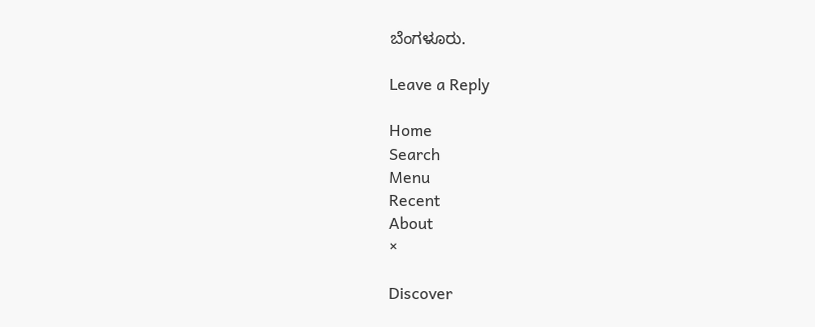ಬೆಂಗಳೂರು.

Leave a Reply

Home
Search
Menu
Recent
About
×

Discover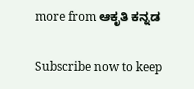more from ಆಕೃತಿ ಕನ್ನಡ

Subscribe now to keep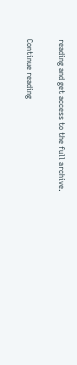reading and get access to the full archive.

Continue reading